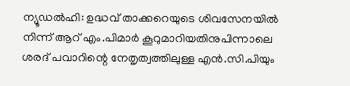ന്യൂഡൽഹി: ഉദ്ധവ് താക്കറെയുടെ ശിവസേനയിൽ നിന്ന് ആറ് എം.പിമാർ കൂറുമാറിയതിനുപിന്നാലെ ശരദ് പവാറിന്റെ നേതൃത്വത്തിലുള്ള എൻ.സി.പിയും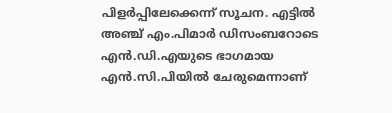പിളർപ്പിലേക്കെന്ന് സൂചന. എട്ടിൽ അഞ്ച് എം.പിമാർ ഡിസംബറോടെ എൻ.ഡി.എയുടെ ഭാഗമായ എൻ.സി.പിയിൽ ചേരുമെന്നാണ്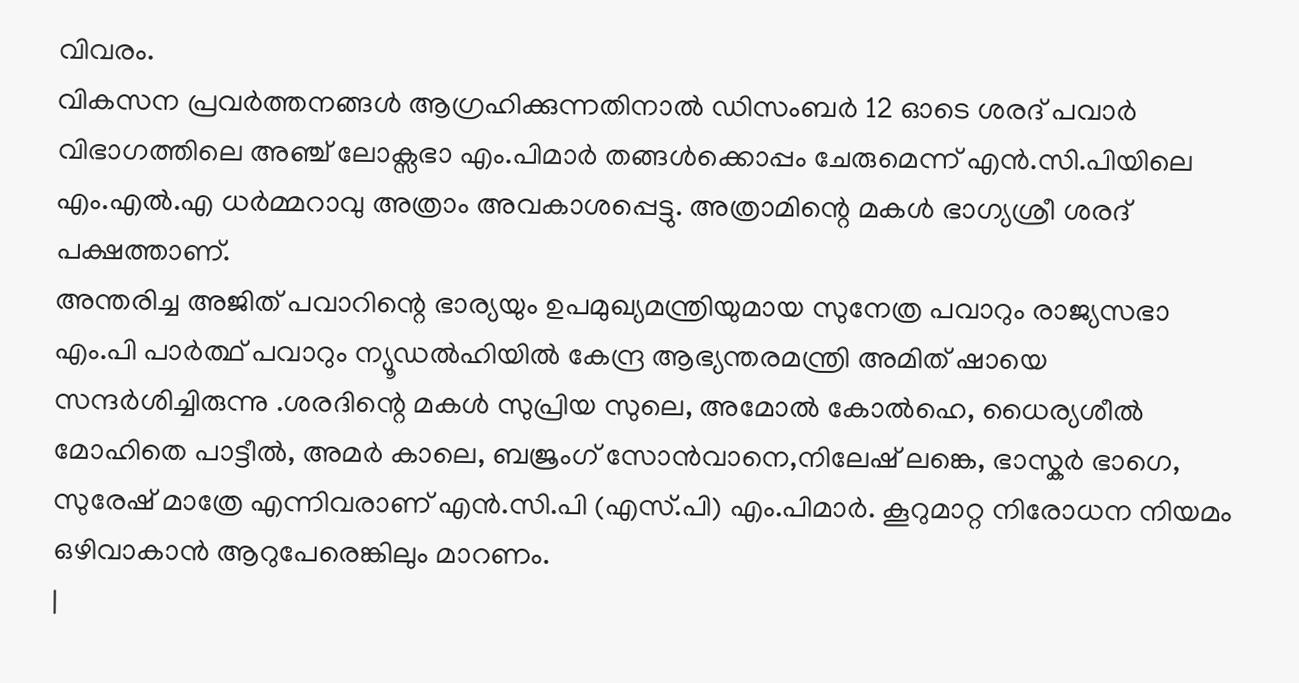വിവരം.
വികസന പ്രവർത്തനങ്ങൾ ആഗ്രഹിക്കുന്നതിനാൽ ഡിസംബർ 12 ഓടെ ശരദ് പവാർ വിഭാഗത്തിലെ അഞ്ച് ലോക്സഭാ എം.പിമാർ തങ്ങൾക്കൊപ്പം ചേരുമെന്ന് എൻ.സി.പിയിലെ എം.എൽ.എ ധർമ്മറാവു അത്രാം അവകാശപ്പെട്ടു. അത്രാമിന്റെ മകൾ ഭാഗ്യശ്രീ ശരദ് പക്ഷത്താണ്.
അന്തരിച്ച അജിത് പവാറിന്റെ ഭാര്യയും ഉപമുഖ്യമന്ത്രിയുമായ സുനേത്ര പവാറും രാജ്യസഭാ എം.പി പാർത്ഥ് പവാറും ന്യൂഡൽഹിയിൽ കേന്ദ്ര ആഭ്യന്തരമന്ത്രി അമിത് ഷായെ സന്ദർശിച്ചിരുന്നു .ശരദിന്റെ മകൾ സുപ്രിയ സുലെ, അമോൽ കോൽഹെ, ധൈര്യശീൽ മോഹിതെ പാട്ടീൽ, അമർ കാലെ, ബജ്രംഗ് സോൻവാനെ,നിലേഷ് ലങ്കെ, ഭാസ്കർ ഭാഗെ, സുരേഷ് മാത്രേ എന്നിവരാണ് എൻ.സി.പി (എസ്.പി) എം.പിമാർ. കൂറുമാറ്റ നിരോധന നിയമം ഒഴിവാകാൻ ആറുപേരെങ്കിലും മാറണം.
|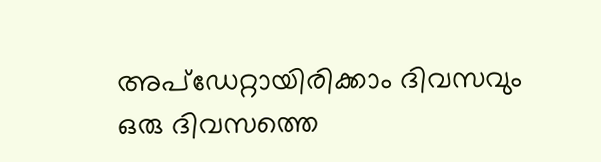അപ്ഡേറ്റായിരിക്കാം ദിവസവും
ഒരു ദിവസത്തെ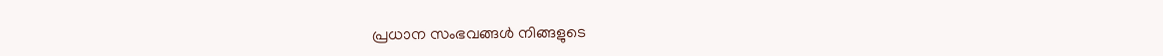പ്രധാന സംഭവങ്ങൾ നിങ്ങളുടെ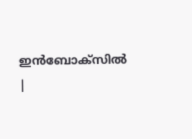ഇൻബോക്സിൽ |